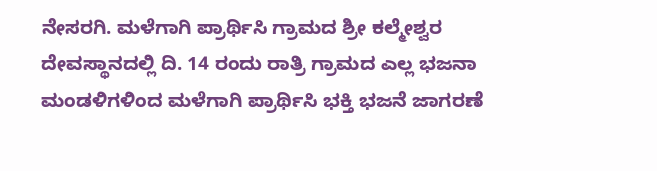ನೇಸರಗಿ. ಮಳೆಗಾಗಿ ಪ್ರಾರ್ಥಿಸಿ ಗ್ರಾಮದ ಶ್ರೀ ಕಲ್ಮೇಶ್ವರ ದೇವಸ್ಥಾನದಲ್ಲಿ ದಿ. 14 ರಂದು ರಾತ್ರಿ ಗ್ರಾಮದ ಎಲ್ಲ ಭಜನಾ ಮಂಡಳಿಗಳಿಂದ ಮಳೆಗಾಗಿ ಪ್ರಾರ್ಥಿಸಿ ಭಕ್ತಿ ಭಜನೆ ಜಾಗರಣೆ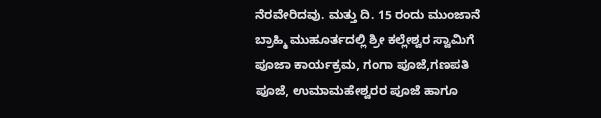ನೆರವೇರಿದವು. ಮತ್ತು ದಿ. 15 ರಂದು ಮುಂಜಾನೆ ಬ್ರಾಹ್ಮಿ ಮುಹೂರ್ತದಲ್ಲಿ ಶ್ರೀ ಕಲ್ಲೇಶ್ವರ ಸ್ವಾಮಿಗೆ ಪೂಜಾ ಕಾರ್ಯಕ್ರಮ, ಗಂಗಾ ಪೂಜೆ,ಗಣಪತಿ ಪೂಜೆ, ಉಮಾಮಹೇಶ್ವರರ ಪೂಜೆ ಹಾಗೂ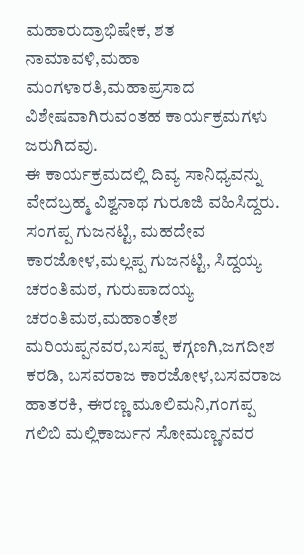ಮಹಾರುದ್ರಾಭಿಷೇಕ, ಶತ ನಾಮಾವಳಿ,ಮಹಾ ಮಂಗಳಾರತಿ,ಮಹಾಪ್ರಸಾದ ವಿಶೇಷವಾಗಿರುವಂತಹ ಕಾರ್ಯಕ್ರಮಗಳು ಜರುಗಿದವು.
ಈ ಕಾರ್ಯಕ್ರಮದಲ್ಲಿ ದಿವ್ಯ ಸಾನಿಧ್ಯವನ್ನು ವೇದಬ್ರಹ್ಮ ವಿಶ್ವನಾಥ ಗುರೂಜಿ ವಹಿಸಿದ್ದರು. ಸಂಗಪ್ಪ ಗುಜನಟ್ಟಿ, ಮಹದೇವ ಕಾರಜೋಳ,ಮಲ್ಲಪ್ಪ ಗುಜನಟ್ಟಿ, ಸಿದ್ದಯ್ಯ ಚರಂತಿಮಠ, ಗುರುಪಾದಯ್ಯ ಚರಂತಿಮಠ,ಮಹಾಂತೇಶ ಮರಿಯಪ್ಪನವರ,ಬಸಪ್ಪ ಕಗ್ಗಣಗಿ,ಜಗದೀಶ ಕರಡಿ, ಬಸವರಾಜ ಕಾರಜೋಳ,ಬಸವರಾಜ ಹಾತರಕಿ, ಈರಣ್ಣ ಮೂಲಿಮನಿ,ಗಂಗಪ್ಪ ಗಲಿಬಿ ಮಲ್ಲಿಕಾರ್ಜುನ ಸೋಮಣ್ಣನವರ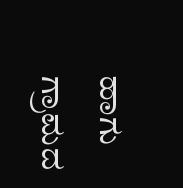ಹಾಗು ಗ್ರಾಮದ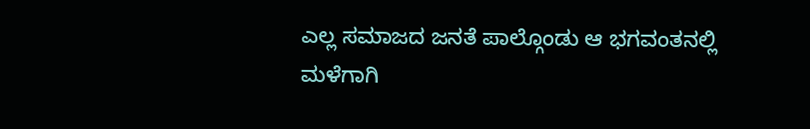ಎಲ್ಲ ಸಮಾಜದ ಜನತೆ ಪಾಲ್ಗೊಂಡು ಆ ಭಗವಂತನಲ್ಲಿ ಮಳೆಗಾಗಿ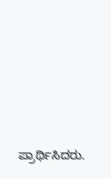ಪ್ರಾರ್ಥಿಸಿದರು.